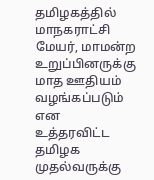தமிழகத்தில் மாநகராட்சி மேயர், மாமன்ற உறுப்பினருக்கு மாத ஊதியம் வழங்கப்படும் என உத்தரவிட்ட தமிழக முதல்வருக்கு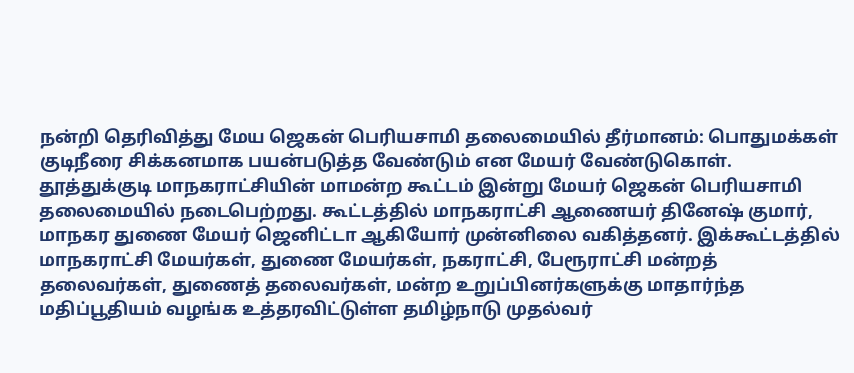நன்றி தெரிவித்து மேய ஜெகன் பெரியசாமி தலைமையில் தீர்மானம்: பொதுமக்கள் குடிநீரை சிக்கனமாக பயன்படுத்த வேண்டும் என மேயர் வேண்டுகொள். தூத்துக்குடி மாநகராட்சியின் மாமன்ற கூட்டம் இன்று மேயர் ஜெகன் பெரியசாமி தலைமையில் நடைபெற்றது. கூட்டத்தில் மாநகராட்சி ஆணையர் தினேஷ் குமார், மாநகர துணை மேயர் ஜெனிட்டா ஆகியோர் முன்னிலை வகித்தனர். இக்கூட்டத்தில் மாநகராட்சி மேயர்கள், துணை மேயர்கள், நகராட்சி, பேரூராட்சி மன்றத் தலைவர்கள், துணைத் தலைவர்கள், மன்ற உறுப்பினர்களுக்கு மாதார்ந்த மதிப்பூதியம் வழங்க உத்தரவிட்டுள்ள தமிழ்நாடு முதல்வர்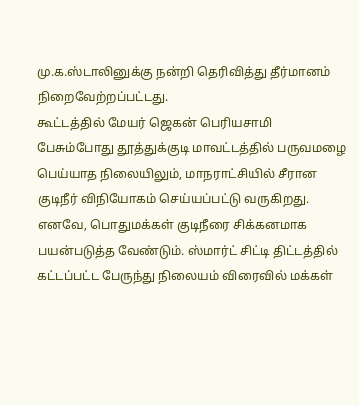மு.க.ஸ்டாலினுக்கு நன்றி தெரிவித்து தீர்மானம் நிறைவேற்றப்பட்டது.
கூட்டத்தில் மேயர் ஜெகன் பெரியசாமி பேசும்போது தூத்துக்குடி மாவட்டத்தில் பருவமழை பெய்யாத நிலையிலும், மாநராட்சியில் சீரான குடிநீர் விநியோகம் செய்யப்பட்டு வருகிறது. எனவே, பொதுமக்கள் குடிநீரை சிக்கனமாக பயன்படுத்த வேண்டும். ஸ்மார்ட் சிட்டி திட்டத்தில் கட்டப்பட்ட பேருந்து நிலையம் விரைவில் மக்கள்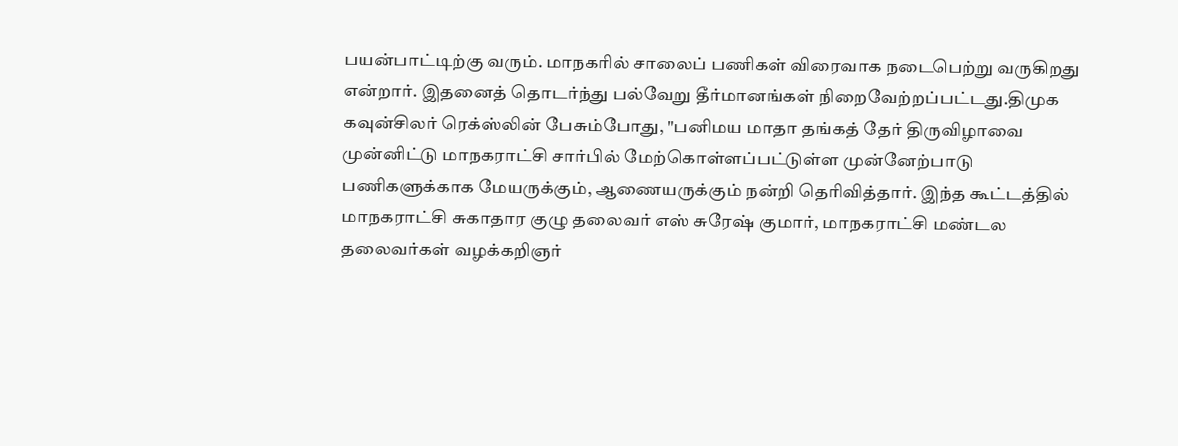பயன்பாட்டிற்கு வரும். மாநகரில் சாலைப் பணிகள் விரைவாக நடைபெற்று வருகிறது என்றார். இதனைத் தொடர்ந்து பல்வேறு தீர்மானங்கள் நிறைவேற்றப்பட்டது.திமுக கவுன்சிலர் ரெக்ஸ்லின் பேசும்போது, "பனிமய மாதா தங்கத் தேர் திருவிழாவை முன்னிட்டு மாநகராட்சி சார்பில் மேற்கொள்ளப்பட்டுள்ள முன்னேற்பாடு பணிகளுக்காக மேயருக்கும், ஆணையருக்கும் நன்றி தெரிவித்தார். இந்த கூட்டத்தில் மாநகராட்சி சுகாதார குழு தலைவர் எஸ் சுரேஷ் குமார், மாநகராட்சி மண்டல தலைவர்கள் வழக்கறிஞர்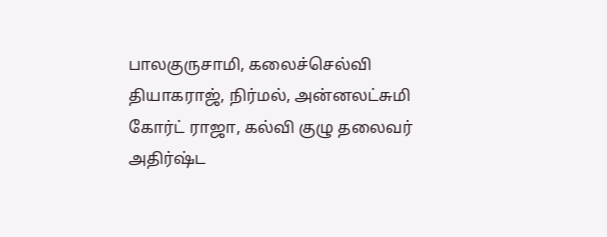பாலகுருசாமி, கலைச்செல்வி தியாகராஜ், நிர்மல், அன்னலட்சுமி கோர்ட் ராஜா, கல்வி குழு தலைவர் அதிர்ஷ்ட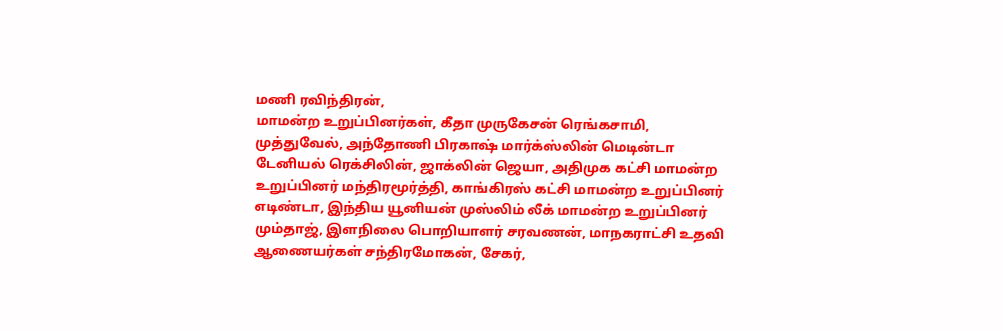மணி ரவிந்திரன்,
மாமன்ற உறுப்பினர்கள், கீதா முருகேசன் ரெங்கசாமி, முத்துவேல், அந்தோணி பிரகாஷ் மார்க்ஸ்லின் மெடின்டா டேனியல் ரெக்சிலின், ஜாக்லின் ஜெயா, அதிமுக கட்சி மாமன்ற உறுப்பினர் மந்திரமூர்த்தி, காங்கிரஸ் கட்சி மாமன்ற உறுப்பினர் எடிண்டா, இந்திய யூனியன் முஸ்லிம் லீக் மாமன்ற உறுப்பினர் மும்தாஜ், இளநிலை பொறியாளர் சரவணன், மாநகராட்சி உதவி ஆணையர்கள் சந்திரமோகன், சேகர்,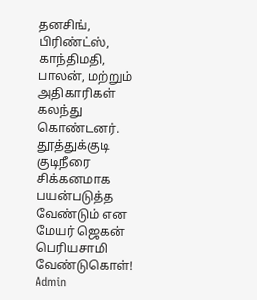தனசிங், பிரிண்ட்ஸ், காந்திமதி, பாலன், மற்றும் அதிகாரிகள் கலந்து கொண்டனர்.
தூத்துக்குடி
குடிநீரை சிக்கனமாக பயன்படுத்த வேண்டும் என மேயர் ஜெகன் பெரியசாமி வேண்டுகொள்!
Admin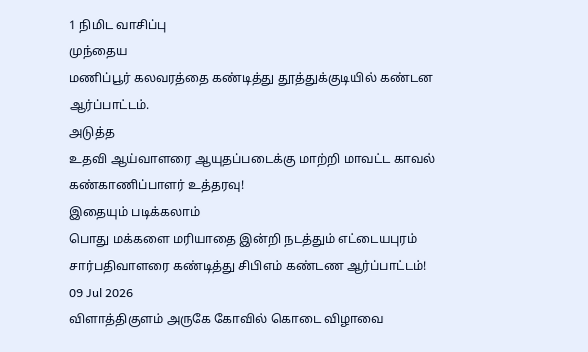1 நிமிட வாசிப்பு
முந்தைய
மணிப்பூர் கலவரத்தை கண்டித்து தூத்துக்குடியில் கண்டன ஆர்ப்பாட்டம்.
அடுத்த
உதவி ஆய்வாளரை ஆயுதப்படைக்கு மாற்றி மாவட்ட காவல் கண்காணிப்பாளர் உத்தரவு!
இதையும் படிக்கலாம்
பொது மக்களை மரியாதை இன்றி நடத்தும் எட்டையபுரம் சார்பதிவாளரை கண்டித்து சிபிஎம் கண்டண ஆர்ப்பாட்டம்!
09 Jul 2026
விளாத்திகுளம் அருகே கோவில் கொடை விழாவை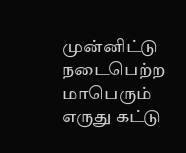முன்னிட்டு நடைபெற்ற மாபெரும் எருது கட்டு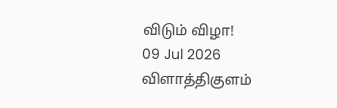விடும் விழா!
09 Jul 2026
விளாத்திகுளம்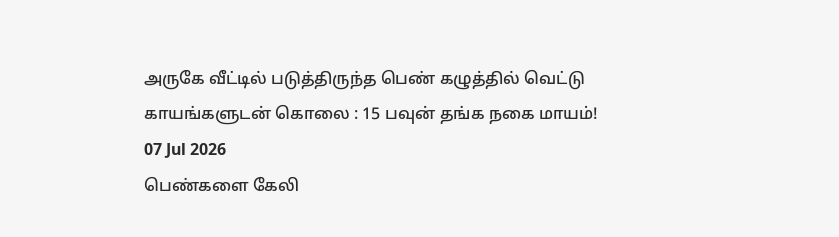அருகே வீட்டில் படுத்திருந்த பெண் கழுத்தில் வெட்டு காயங்களுடன் கொலை : 15 பவுன் தங்க நகை மாயம்!
07 Jul 2026
பெண்களை கேலி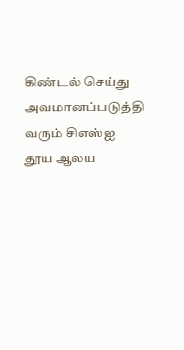கிண்டல் செய்து அவமானப்படுத்தி வரும் சிஎஸ்ஐ தூய ஆலய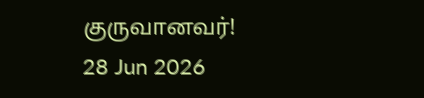குருவானவர்!
28 Jun 2026